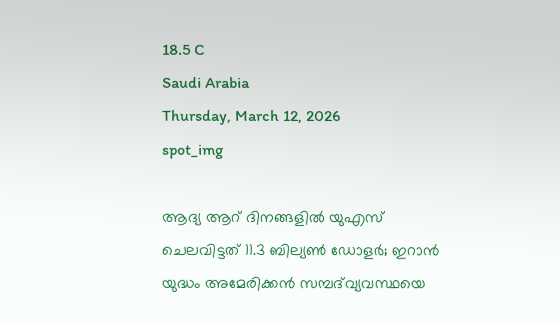18.5 C
Saudi Arabia
Thursday, March 12, 2026
spot_img

ആദ്യ ആറ് ദിനങ്ങളിൽ യുഎസ് ചെലവിട്ടത് 11.3 ബില്യൺ ഡോളർ; ഇറാൻ യുദ്ധം അമേരിക്കൻ സമ്പദ്‌വ്യവസ്ഥയെ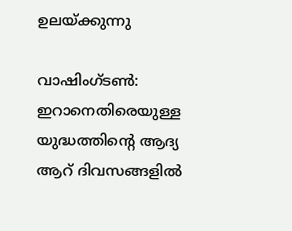ഉലയ്ക്കുന്നു

വാഷിംഗ്ടൺ: ഇറാനെതിരെയുള്ള യുദ്ധത്തിന്റെ ആദ്യ ആറ് ദിവസങ്ങളിൽ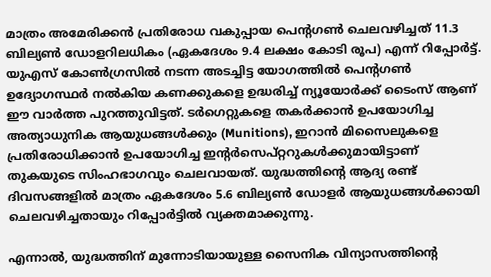മാത്രം അമേരിക്കൻ പ്രതിരോധ വകുപ്പായ പെന്റഗൺ ചെലവഴിച്ചത് 11.3 ബില്യൺ ഡോളറിലധികം (ഏകദേശം 9.4 ലക്ഷം കോടി രൂപ) എന്ന് റിപ്പോർട്ട്. യുഎസ് കോൺഗ്രസിൽ നടന്ന അടച്ചിട്ട യോഗത്തിൽ പെന്റഗൺ ഉദ്യോഗസ്ഥർ നൽകിയ കണക്കുകളെ ഉദ്ധരിച്ച് ന്യൂയോർക്ക് ടൈംസ് ആണ് ഈ വാർത്ത പുറത്തുവിട്ടത്. ടർഗെറ്റുകളെ തകർക്കാൻ ഉപയോഗിച്ച അത്യാധുനിക ആയുധങ്ങൾക്കും (Munitions), ഇറാൻ മിസൈലുകളെ പ്രതിരോധിക്കാൻ ഉപയോഗിച്ച ഇന്റർസെപ്റ്ററുകൾക്കുമായിട്ടാണ് തുകയുടെ സിംഹഭാഗവും ചെലവായത്. യുദ്ധത്തിന്റെ ആദ്യ രണ്ട് ദിവസങ്ങളിൽ മാത്രം ഏകദേശം 5.6 ബില്യൺ ഡോളർ ആയുധങ്ങൾക്കായി ചെലവഴിച്ചതായും റിപ്പോർട്ടിൽ വ്യക്തമാക്കുന്നു.

എന്നാൽ, യുദ്ധത്തിന് മുന്നോടിയായുള്ള സൈനിക വിന്യാസത്തിന്റെ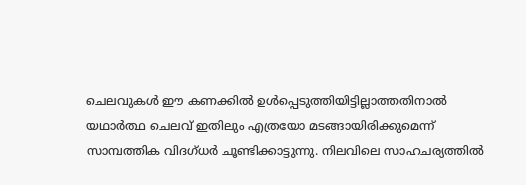ചെലവുകൾ ഈ കണക്കിൽ ഉൾപ്പെടുത്തിയിട്ടില്ലാത്തതിനാൽ യഥാർത്ഥ ചെലവ് ഇതിലും എത്രയോ മടങ്ങായിരിക്കുമെന്ന് സാമ്പത്തിക വിദഗ്ധർ ചൂണ്ടിക്കാട്ടുന്നു. നിലവിലെ സാഹചര്യത്തിൽ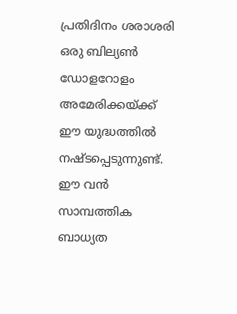പ്രതിദിനം ശരാശരി ഒരു ബില്യൺ ഡോളറോളം അമേരിക്കയ്ക്ക് ഈ യുദ്ധത്തിൽ നഷ്ടപ്പെടുന്നുണ്ട്. ഈ വൻ സാമ്പത്തിക ബാധ്യത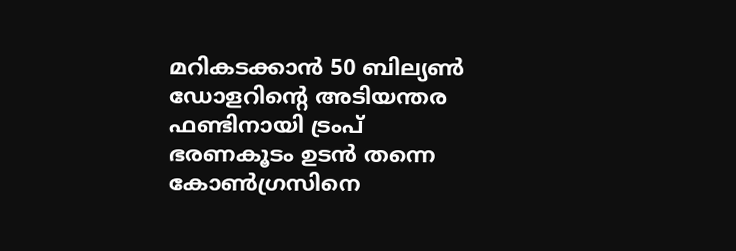മറികടക്കാൻ 50 ബില്യൺ ഡോളറിന്റെ അടിയന്തര ഫണ്ടിനായി ട്രംപ് ഭരണകൂടം ഉടൻ തന്നെ കോൺഗ്രസിനെ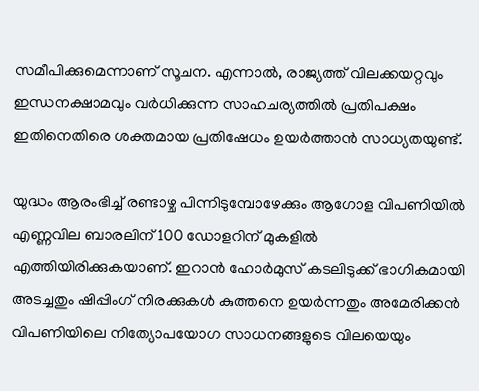സമീപിക്കുമെന്നാണ് സൂചന. എന്നാൽ, രാജ്യത്ത് വിലക്കയറ്റവും ഇന്ധനക്ഷാമവും വർധിക്കുന്ന സാഹചര്യത്തിൽ പ്രതിപക്ഷം ഇതിനെതിരെ ശക്തമായ പ്രതിഷേധം ഉയർത്താൻ സാധ്യതയുണ്ട്.

യുദ്ധം ആരംഭിച്ച് രണ്ടാഴ്ച പിന്നിടുമ്പോഴേക്കും ആഗോള വിപണിയിൽ എണ്ണവില ബാരലിന് 100 ഡോളറിന് മുകളിൽ എത്തിയിരിക്കുകയാണ്. ഇറാൻ ഹോർമുസ് കടലിടുക്ക് ഭാഗികമായി അടച്ചതും ഷിപ്പിംഗ് നിരക്കുകൾ കുത്തനെ ഉയർന്നതും അമേരിക്കൻ വിപണിയിലെ നിത്യോപയോഗ സാധനങ്ങളുടെ വിലയെയും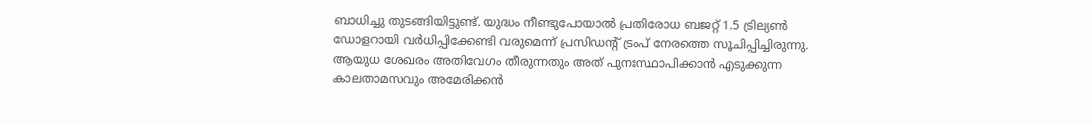ബാധിച്ചു തുടങ്ങിയിട്ടുണ്ട്. യുദ്ധം നീണ്ടുപോയാൽ പ്രതിരോധ ബജറ്റ് 1.5 ട്രില്യൺ ഡോളറായി വർധിപ്പിക്കേണ്ടി വരുമെന്ന് പ്രസിഡന്റ് ട്രംപ് നേരത്തെ സൂചിപ്പിച്ചിരുന്നു. ആയുധ ശേഖരം അതിവേഗം തീരുന്നതും അത് പുനഃസ്ഥാപിക്കാൻ എടുക്കുന്ന കാലതാമസവും അമേരിക്കൻ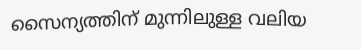സൈന്യത്തിന് മുന്നിലുള്ള വലിയ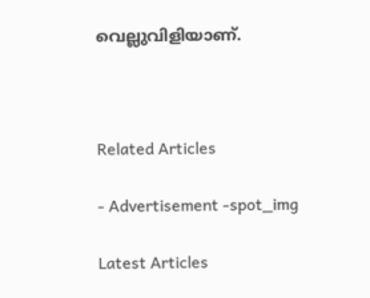വെല്ലുവിളിയാണ്.



Related Articles

- Advertisement -spot_img

Latest Articles